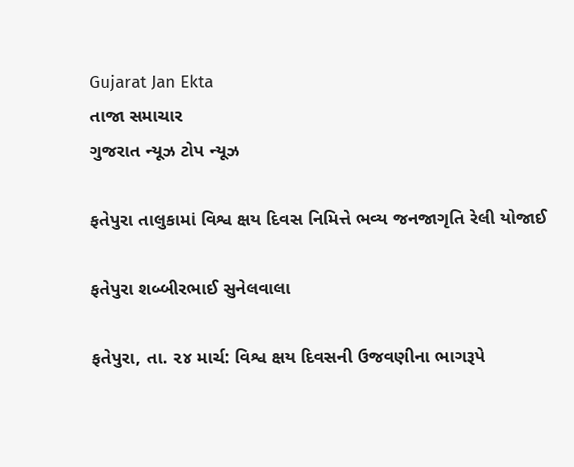Gujarat Jan Ekta
તાજા સમાચાર
ગુજરાત ન્યૂઝ ટોપ ન્યૂઝ

ફતેપુરા તાલુકામાં વિશ્વ ક્ષય દિવસ નિમિત્તે ભવ્ય જનજાગૃતિ રેલી યોજાઈ

ફતેપુરા શબ્બીરભાઈ સુનેલવાલા

ફતેપુરા, તા. ૨૪ માર્ચ: વિશ્વ ક્ષય દિવસની ઉજવણીના ભાગરૂપે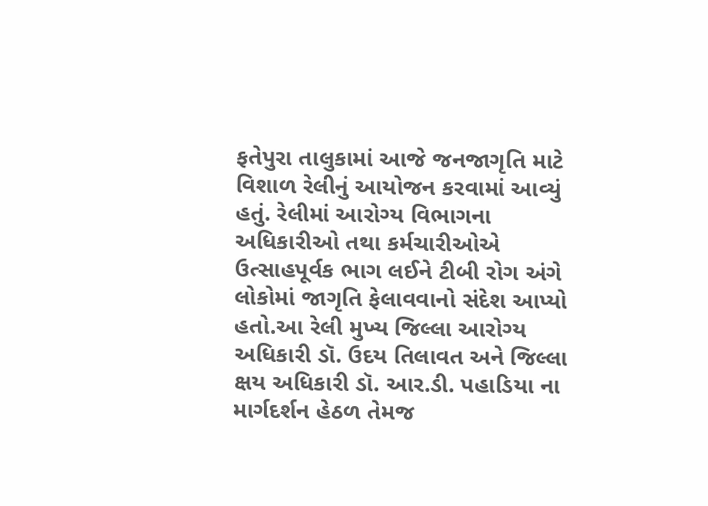ફતેપુરા તાલુકામાં આજે જનજાગૃતિ માટે વિશાળ રેલીનું આયોજન કરવામાં આવ્યું હતું. રેલીમાં આરોગ્ય વિભાગના અધિકારીઓ તથા કર્મચારીઓએ ઉત્સાહપૂર્વક ભાગ લઈને ટીબી રોગ અંગે લોકોમાં જાગૃતિ ફેલાવવાનો સંદેશ આપ્યો હતો.આ રેલી મુખ્ય જિલ્લા આરોગ્ય અધિકારી ડૉ. ઉદય તિલાવત અને જિલ્લા ક્ષય અધિકારી ડૉ. આર.ડી. પહાડિયા ના માર્ગદર્શન હેઠળ તેમજ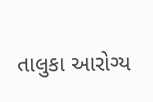તાલુકા આરોગ્ય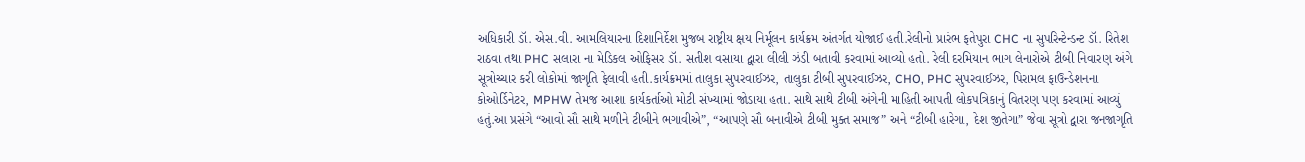અધિકારી ડૉ. એસ.વી. આમલિયારના દિશાનિર્દેશ મુજબ રાષ્ટ્રીય ક્ષય નિર્મૂલન કાર્યક્રમ અંતર્ગત યોજાઈ હતી.રેલીનો પ્રારંભ ફતેપુરા CHC ના સુપરિન્ટેન્ડન્ટ ડૉ. રિતેશ રાઠવા તથા PHC સલારા ના મેડિકલ ઓફિસર ડૉ. સતીશ વસાયા દ્વારા લીલી ઝંડી બતાવી કરવામાં આવ્યો હતો. રેલી દરમિયાન ભાગ લેનારોએ ટીબી નિવારણ અંગે સૂત્રોચ્ચાર કરી લોકોમાં જાગૃતિ ફેલાવી હતી.કાર્યક્રમમાં તાલુકા સુપરવાઈઝર, તાલુકા ટીબી સુપરવાઈઝર, CHO, PHC સુપરવાઈઝર, પિરામલ ફાઉન્ડેશનના કોઓર્ડિનેટર, MPHW તેમજ આશા કાર્યકર્તાઓ મોટી સંખ્યામાં જોડાયા હતા. સાથે સાથે ટીબી અંગેની માહિતી આપતી લોકપત્રિકાનું વિતરણ પણ કરવામાં આવ્યું હતું.આ પ્રસંગે “આવો સૌ સાથે મળીને ટીબીને ભગાવીએ”, “આપણે સૌ બનાવીએ ટીબી મુક્ત સમાજ” અને “ટીબી હારેગા, દેશ જીતેગા” જેવા સૂત્રો દ્વારા જનજાગૃતિ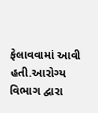ફેલાવવામાં આવી હતી.આરોગ્ય વિભાગ દ્વારા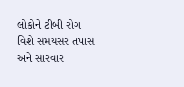લોકોને ટીબી રોગ વિશે સમયસર તપાસ અને સારવાર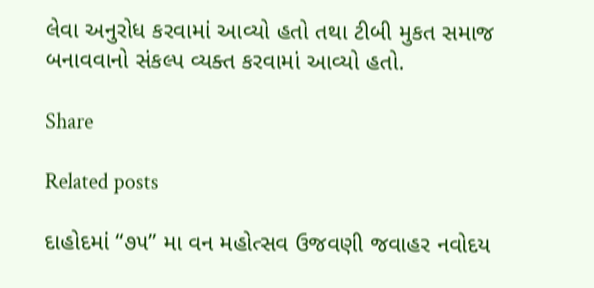લેવા અનુરોધ કરવામાં આવ્યો હતો તથા ટીબી મુકત સમાજ બનાવવાનો સંકલ્પ વ્યક્ત કરવામાં આવ્યો હતો.

Share

Related posts

દાહોદમાં “૭૫” મા વન મહોત્સવ ઉજવણી જવાહર નવોદય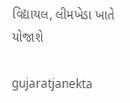વિદ્યાયલ, લીમખેડા ખાતે યોજાશે

gujaratjanekta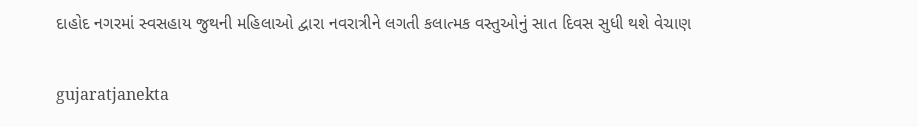દાહોદ નગરમાં સ્વસહાય જુથની મહિલાઓ દ્વારા નવરાત્રીને લગતી કલાત્મક વસ્તુઓનું સાત દિવસ સુધી થશે વેચાણ

gujaratjanekta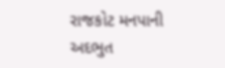રાજકોટ મનપાની અદભુત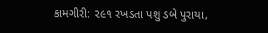કામગીરી: ૨૯૧ રખડતા પશુ ડબે પુરાયા,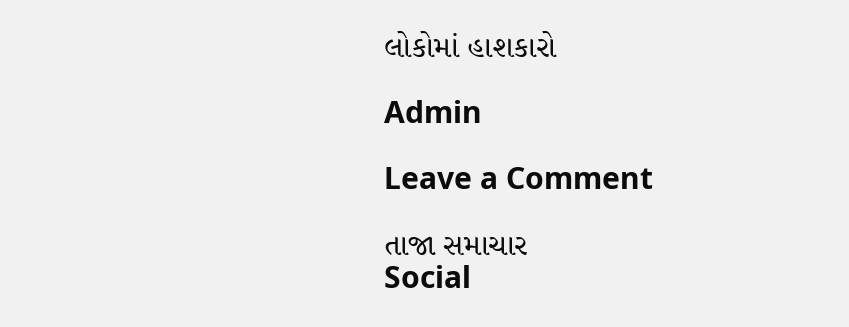લોકોમાં હાશકારો

Admin

Leave a Comment

તાજા સમાચાર
Social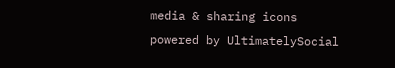media & sharing icons powered by UltimatelySocial